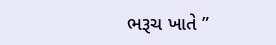ભરૂચ ખાતે ”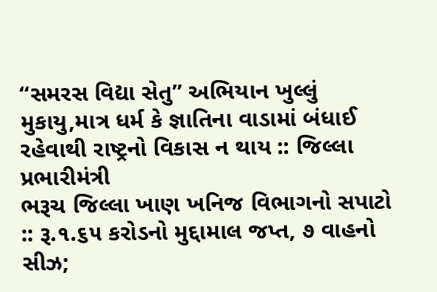“સમરસ વિદ્યા સેતુ” અભિયાન ખુલ્લું મુકાયુ,માત્ર ધર્મ કે જ્ઞાતિના વાડામાં બંધાઈ રહેવાથી રાષ્ટ્રનો વિકાસ ન થાય :: જિલ્લા પ્રભારીમંત્રી
ભરૂચ જિલ્લા ખાણ ખનિજ વિભાગનો સપાટો :: રૂ.૧.૬૫ કરોડનો મુદ્દામાલ જપ્ત, ૭ વાહનો સીઝ;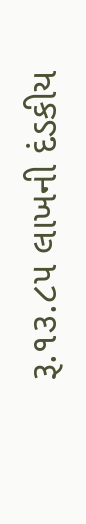રૂ.૧૩.૮૫ લાખની દંડકીય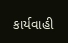કાર્યવાહી